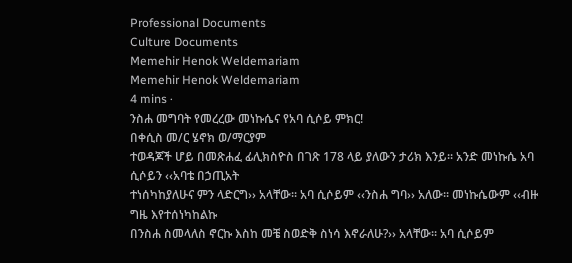Professional Documents
Culture Documents
Memehir Henok Weldemariam
Memehir Henok Weldemariam
4 mins ·
ንስሐ መግባት የመረረው መነኩሴና የአባ ሲሶይ ምክር!
በቀሲስ መ/ር ሄኖክ ወ/ማርያም
ተወዳጆች ሆይ በመጽሐፈ ፊሊክስዮስ በገጽ 178 ላይ ያለውን ታሪክ እንይ፡፡ አንድ መነኩሴ አባ ሲሶይን ‹‹አባቴ በኃጢአት
ተነሰካከያለሁና ምን ላድርግ›› አላቸው፡፡ አባ ሲሶይም ‹‹ንስሐ ግባ›› አለው፡፡ መነኩሴውም ‹‹ብዙ ግዜ እየተሰነካከልኩ
በንስሐ ስመላለስ ኖርኩ እስከ መቼ ስወድቅ ስነሳ እኖራለሁ?›› አላቸው፡፡ አባ ሲሶይም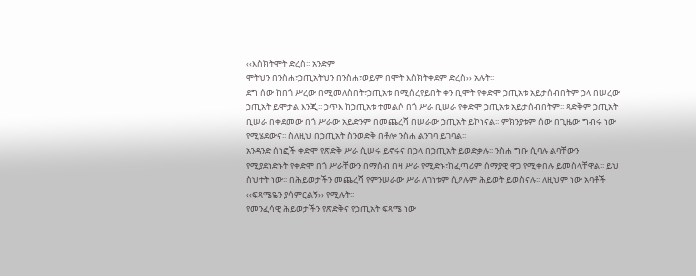‹‹እስክትሞት ድረስ፡፡ አንድም
ሞትህን በንስሐ፣ኃጢአትህን በንስሐ፣ወይም በሞት እስክትቀደም ድረስ›› አሉት፡፡
ደግ ሰው ከበጎ ሥረው በሚመለስበት፣ኃጢአቱ በሚሰረየይበት ቀን ቢሞት የቀድሞ ኃጢአቱ አይታሰብበትም ኃላ በሠረው
ኃጢአት ይሞታል እንጂ፡፡ ኃጥእ ከኃጢአቱ ተመልሶ በጎ ሥራ ቢሠራ የቀድሞ ኃጢአቱ አይታሰብበትም፡፡ ጻድቅም ኃጢአት
ቢሠራ በቀደመው በጎ ሥራው አይድንም በመጨረሻ በሠራው ኃጢአት ይኮነናል፡፡ ምክንያቱም ሰው በጊዜው ግብሩ ነው
የሚሄደውና፡፡ ስለዚህ በኃጢአት ስንወድቅ በቶሎ ንስሐ ልንገባ ይገባል፡፡
አንዳንድ ሰነፎች ቀድሞ የጽድቅ ሥራ ሲሠሩ ይኖሩና በኃላ በኃጢአት ይወድቃሉ፡፡ ንስሐ ግቡ ሲባሉ ልባቸውን
የሚያደነድኑት የቀድሞ በጎ ሥራቸውን በማሰብ በዛ ሥራ የሚድኑ፣ከፈጣሪም ሰማያዊ ዋጋ የሚቀበሉ ይመስላቸዋል፡፡ ይህ
ስህተት ነው፡፡ በሕይወታችን መጨረሻ የምንሠራው ሥራ ለገነቱም ሲዖሉም ሕይወት ይወስናሉ፡፡ ለዚህም ነው አባቶች
‹‹ፍጻሜዬን ያሳምርልኝ›› የሚሉት፡፡
የመንፈሳዊ ሕይወታችን የጽድቅና የኃጢአት ፍጻሜ ነው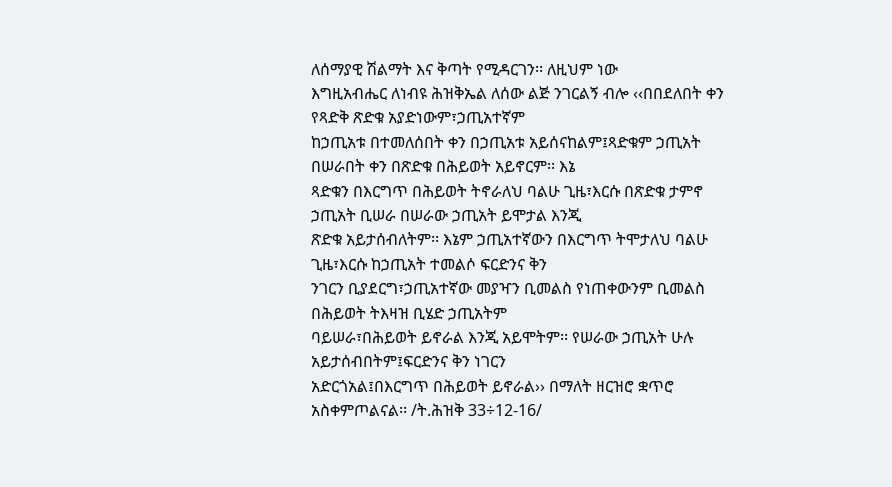ለሰማያዊ ሽልማት እና ቅጣት የሚዳርገን፡፡ ለዚህም ነው
እግዚአብሔር ለነብዩ ሕዝቅኤል ለሰው ልጅ ንገርልኝ ብሎ ‹‹በበደለበት ቀን የጻድቅ ጽድቁ አያድነውም፣ኃጢአተኛም
ከኃጢአቱ በተመለሰበት ቀን በኃጢአቱ አይሰናከልም፤ጻድቁም ኃጢአት በሠራበት ቀን በጽድቁ በሕይወት አይኖርም፡፡ እኔ
ጻድቁን በእርግጥ በሕይወት ትኖራለህ ባልሁ ጊዜ፣እርሱ በጽድቁ ታምኖ ኃጢአት ቢሠራ በሠራው ኃጢአት ይሞታል እንጂ
ጽድቁ አይታሰብለትም፡፡ እኔም ኃጢአተኛውን በእርግጥ ትሞታለህ ባልሁ ጊዜ፣እርሱ ከኃጢአት ተመልሶ ፍርድንና ቅን
ንገርን ቢያደርግ፣ኃጢአተኛው መያዣን ቢመልስ የነጠቀውንም ቢመልስ በሕይወት ትእዛዝ ቢሄድ ኃጢአትም
ባይሠራ፣በሕይወት ይኖራል እንጂ አይሞትም፡፡ የሠራው ኃጢአት ሁሉ አይታሰብበትም፤ፍርድንና ቅን ነገርን
አድርጎአል፤በእርግጥ በሕይወት ይኖራል›› በማለት ዘርዝሮ ቋጥሮ አስቀምጦልናል፡፡ /ት.ሕዝቅ 33÷12-16/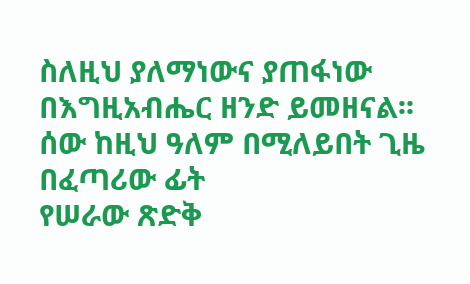ስለዚህ ያለማነውና ያጠፋነው በእግዚአብሔር ዘንድ ይመዘናል፡፡ ሰው ከዚህ ዓለም በሚለይበት ጊዜ በፈጣሪው ፊት
የሠራው ጽድቅ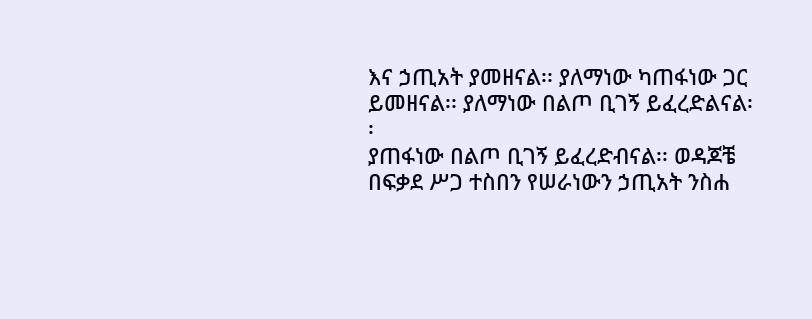እና ኃጢአት ያመዘናል፡፡ ያለማነው ካጠፋነው ጋር ይመዘናል፡፡ ያለማነው በልጦ ቢገኝ ይፈረድልናል፡፡
ያጠፋነው በልጦ ቢገኝ ይፈረድብናል፡፡ ወዳጆቼ በፍቃደ ሥጋ ተስበን የሠራነውን ኃጢአት ንስሐ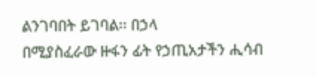ልንገባበት ይገባል፡፡ በኃላ
በሚያስፈራው ዙፋን ፊት የኃጢአታችን ሒሳብ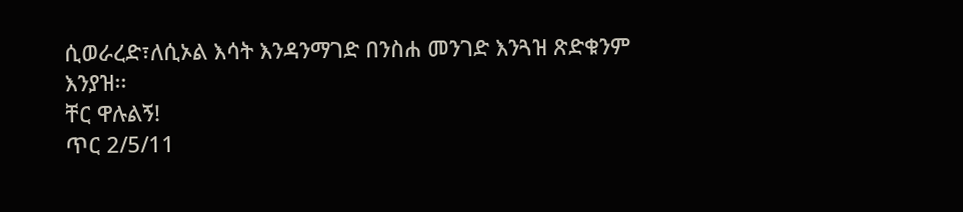ሲወራረድ፣ለሲኦል እሳት እንዳንማገድ በንስሐ መንገድ እንጓዝ ጽድቁንም
እንያዝ፡፡
ቸር ዋሉልኝ!
ጥር 2/5/11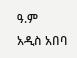ዓ.ም
አዲስ አበባ